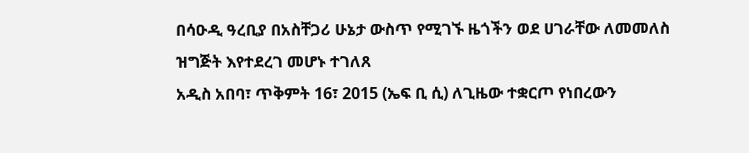በሳዑዲ ዓረቢያ በአስቸጋሪ ሁኔታ ውስጥ የሚገኙ ዜጎችን ወደ ሀገራቸው ለመመለስ ዝግጅት እየተደረገ መሆኑ ተገለጸ
አዲስ አበባ፣ ጥቅምት 16፣ 2015 (ኤፍ ቢ ሲ) ለጊዜው ተቋርጦ የነበረውን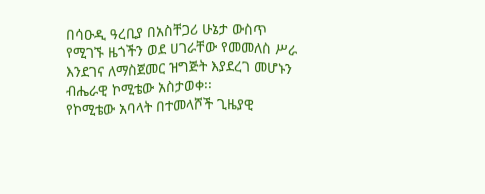በሳዑዲ ዓረቢያ በአስቸጋሪ ሁኔታ ውስጥ የሚገኙ ዜጎችን ወደ ሀገራቸው የመመለስ ሥራ እንደገና ለማስጀመር ዝግጅት እያደረገ መሆኑን ብሔራዊ ኮሚቴው አስታወቀ፡፡
የኮሚቴው አባላት በተመላሾች ጊዜያዊ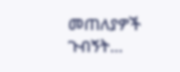መጠለያዎች ጉብኝት…